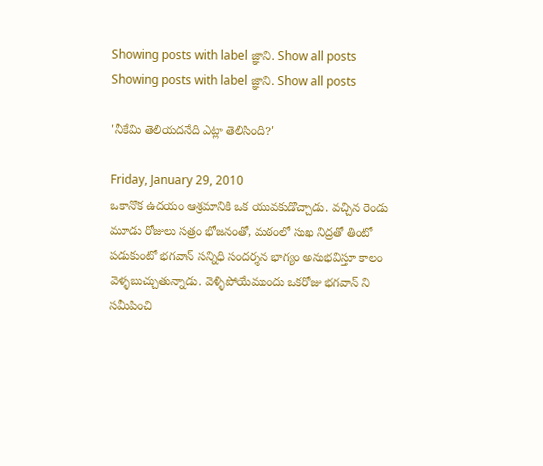Showing posts with label జ్ఞాని. Show all posts
Showing posts with label జ్ఞాని. Show all posts

'నీకేమి తెలియదనేది ఎట్లా తెలిసింది?'

Friday, January 29, 2010
ఒకానొక ఉదయం ఆశ్రమానికి ఒక యువకుడొచ్చాడు. వచ్చిన రెండు మూడు రోజులు సత్రం భోజనంతో, మఠంలో సుఖ నిద్రతో తింటో పడుకుంటో భగవాన్ సన్నిధి సందర్శన భాగ్యం అనుభవిస్తూ కాలం వెళ్ళబుచ్చుతున్నాడు. వెళ్ళిపోయేముందు ఒకరోజు భగవాన్ ని సమీపించి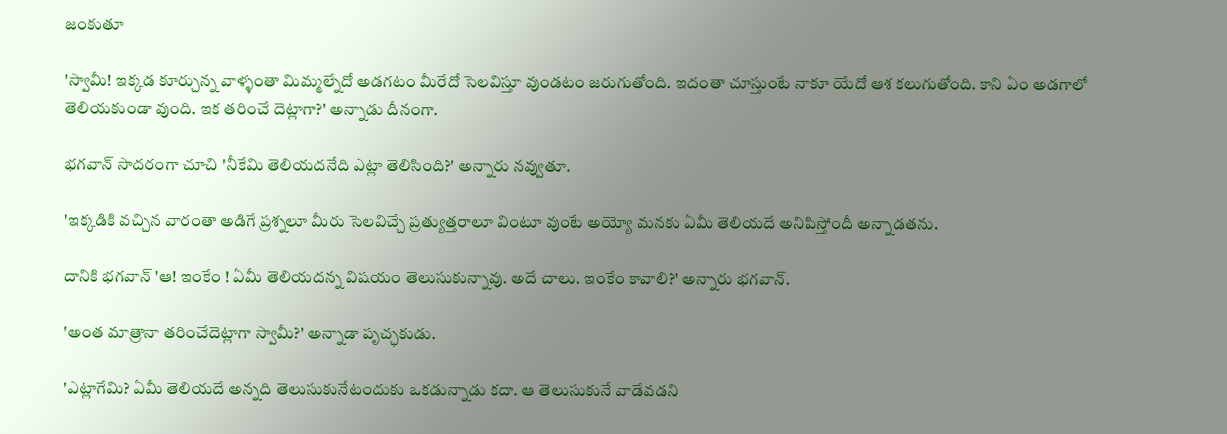జంకుతూ

'స్వామీ! ఇక్కడ కూర్చున్న వాళ్ళంతా మిమ్మల్నేదో అడగటం మీరేదో సెలవిస్తూ వుండటం జరుగుతోంది. ఇదంతా చూస్తుంటే నాకూ యేదో ఆశ కలుగుతోంది. కాని ఏం అడగాలో తెలియకుండా వుంది. ఇక తరించే దెట్లాగా?' అన్నాడు దీనంగా.

భగవాన్ సాదరంగా చూచి 'నీకేమి తెలియదనేది ఎట్లా తెలిసింది?' అన్నారు నవ్వుతూ.

'ఇక్కడికి వచ్చిన వారంతా అడిగే ప్రశ్నలూ మీరు సెలవిచ్చే ప్రత్యుత్తరాలూ వింటూ వుంటే అయ్యో మనకు ఏమీ తెలియదే అనిపిస్తోందీ అన్నాడతను.

దానికి భగవాన్ 'ఆ! ఇంకేం ! ఏమీ తెలియదన్న విషయం తెలుసుకున్నావు. అదే చాలు. ఇంకేం కావాలి?' అన్నారు భగవాన్.

'అంత మాత్రానా తరించేదెట్లాగా స్వామీ?' అన్నాడా పృచ్ఛకుడు.

'ఎట్లాగేమి? ఏమీ తెలియదే అన్నది తెలుసుకునేటందుకు ఒకడున్నాడు కదా. ఆ తెలుసుకునే వాడేవడని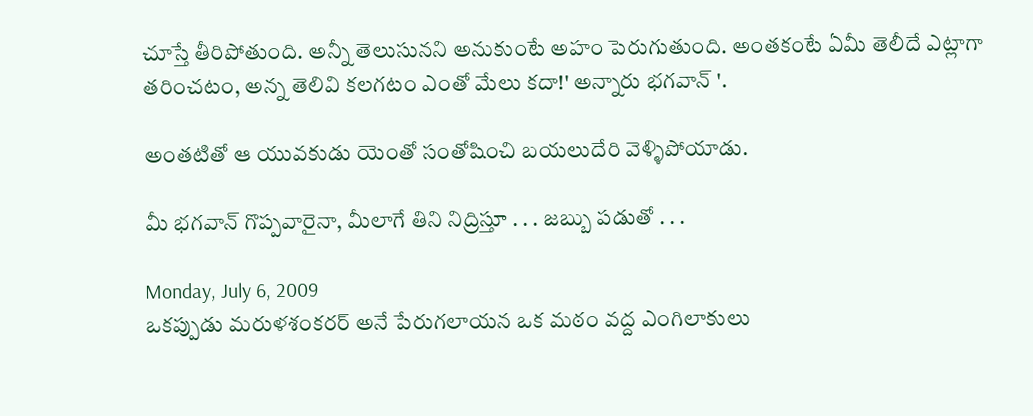చూస్తే తీరిపోతుంది. అన్నీ తెలుసునని అనుకుంటే అహం పెరుగుతుంది. అంతకంటే ఏమీ తెలీదే ఎట్లాగా తరించటం, అన్న తెలివి కలగటం ఎంతో మేలు కదా!' అన్నారు భగవాన్ '.

అంతటితో ఆ యువకుడు యెంతో సంతోషించి బయలుదేరి వెళ్ళిపోయాడు.

మీ భగవాన్ గొప్పవారైనా, మీలాగే తిని నిద్రిస్తూ . . . జబ్బు పడుతో . . .

Monday, July 6, 2009
ఒకప్పుడు మరుళశంకరర్ అనే పేరుగలాయన ఒక మఠం వద్ద ఎంగిలాకులు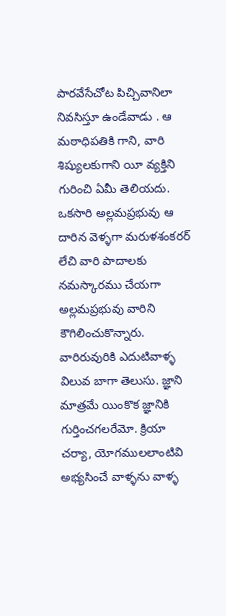పారవేసేచోట పిచ్చివానిలా నివసిస్తూ ఉండేవాడు . ఆ మఠాధిపతికి గాని, వారి శిష్యులకుగాని యీ వ్యక్తిని గురించి ఏమీ తెలియదు. ఒకసారి అల్లమప్రభువు ఆ దారిన వెళ్ళగా మరుళశంకరర్ లేచి వారి పాదాలకు నమస్కారము చేయగా అల్లమప్రభువు వారిని కౌగిలించుకొన్నారు. వారిరువురికి ఎదుటివాళ్ళ విలువ బాగా తెలుసు. జ్ఞాని మాత్రమే యింకొక జ్ఞానికి గుర్తించగలరేమో. క్రియా చర్యా, యోగములలాంటివి అభ్యసించే వాళ్ళను వాళ్ళ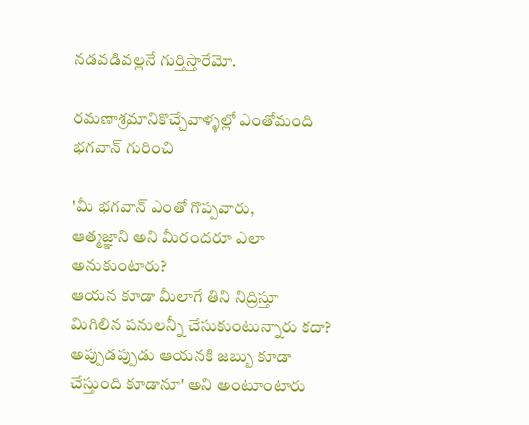నడవడివల్లనే గుర్తిస్తారేమో.

రమణాశ్రమానికొచ్చేవాళ్ళల్లో ఎంతోమంది భగవాన్ గురించి

'మీ భగవాన్ ఎంతో గొప్పవారు,
ఆత్మజ్ఞాని అని మీరందరూ ఎలా అనుకుంటారు?
ఆయన కూడా మీలాగే తిని నిద్రిస్తూ
మిగిలిన పనులన్నీ చేసుకుంటున్నారు కదా?
అప్పుడప్పుడు ఆయనకి జబ్బు కూడా చేస్తుంది కూడానూ' అని అంటూంటారు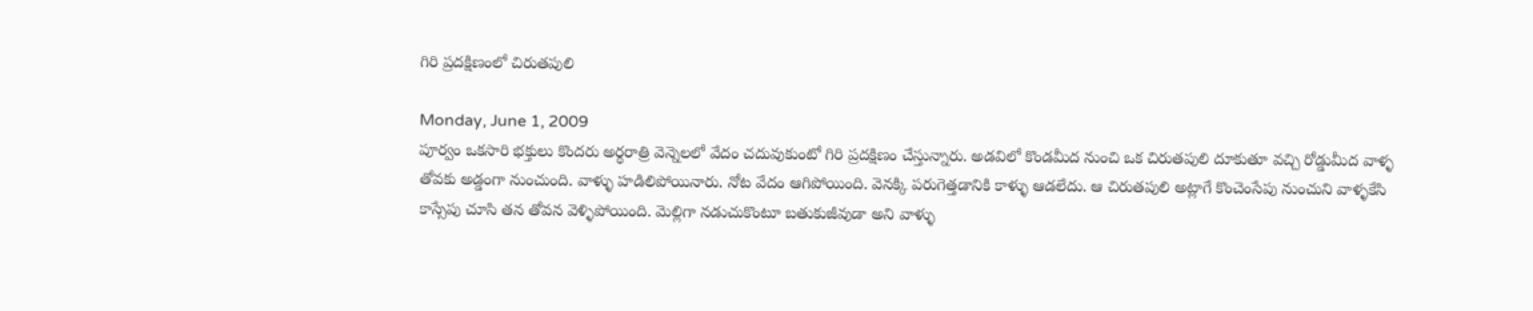గిరి ప్రదక్షిణంలో చిరుతపులి

Monday, June 1, 2009
పూర్వం ఒకసారి భక్తులు కొందరు అర్థరాత్రి వెన్నెలలో వేదం చదువుకుంటో గిరి ప్రదక్షిణం చేస్తున్నారు. అడవిలో కొండమీద నుంచి ఒక చిరుతపులి దూకుతూ వచ్చి రోడ్డుమీద వాళ్ళ తోవకు అడ్డంగా నుంచుంది. వాళ్ళు హడిలిపోయినారు. నోట వేదం ఆగిపోయింది. వెనక్కి పరుగెత్తడానికి కాళ్ళు ఆడలేదు. ఆ చిరుతపులి అట్లాగే కొంచెంసేపు నుంచుని వాళ్ళకేసి కాస్సేపు చూసి తన తోవన వెళ్ళిపోయింది. మెల్లిగా నడుచుకొంటూ బతుకుజీవుడా అని వాళ్ళు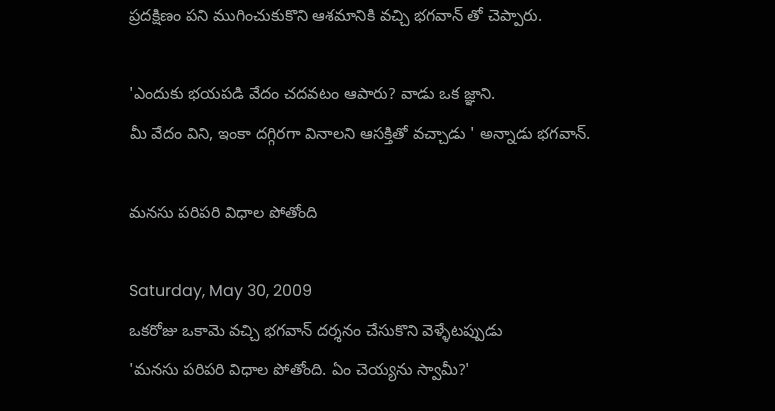ప్రదక్షిణం పని ముగించుకుకొని ఆశమానికి వచ్చి భగవాన్ తో చెప్పారు.

'ఎందుకు భయపడి వేదం చదవటం ఆపారు? వాడు ఒక జ్ఞాని.
మీ వేదం విని, ఇంకా దగ్గిరగా వినాలని ఆసక్తితో వచ్చాడు ' అన్నాడు భగవాన్.

మనసు పరిపరి విధాల పోతోంది

Saturday, May 30, 2009
ఒకరోజు ఒకామె వచ్చి భగవాన్ దర్శనం చేసుకొని వెళ్ళేటప్పుడు
'మనసు పరిపరి విధాల పోతోంది. ఏం చెయ్యను స్వామీ?'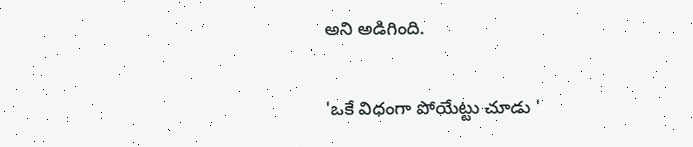అని అడిగింది.

'ఒకే విధంగా పోయేట్టు చూడు '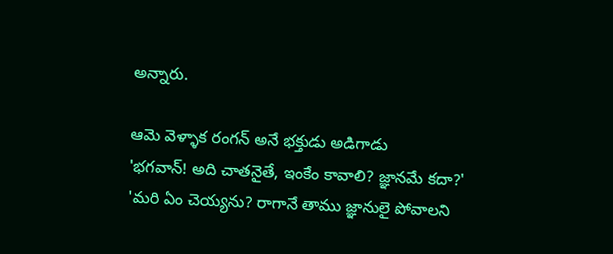అన్నారు.

ఆమె వెళ్ళాక రంగన్ అనే భక్తుడు అడిగాడు
'భగవాన్! అది చాతనైతే, ఇంకేం కావాలి? జ్ఞానమే కదా?'
'మరి ఏం చెయ్యను? రాగానే తాము జ్ఞానులై పోవాలని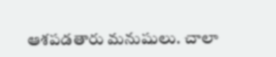ఆశపడతారు మనుషులు. చాలా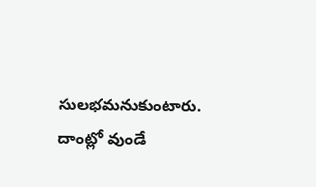సులభమనుకుంటారు.
దాంట్లో వుండే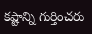కష్టాన్ని గుర్తించరు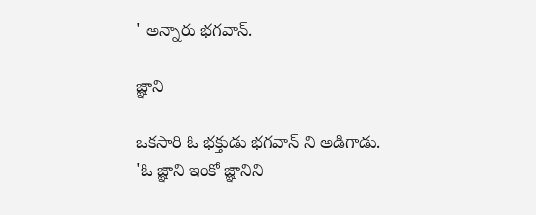' అన్నారు భగవాన్.

జ్ఞాని

ఒకసారి ఓ భక్తుడు భగవాన్ ని అడిగాడు.
'ఓ జ్ఞాని ఇంకో జ్ఞానిని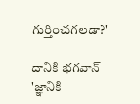గుర్తించగలడా?'

దానికి భగవాన్
'జ్ఞానికి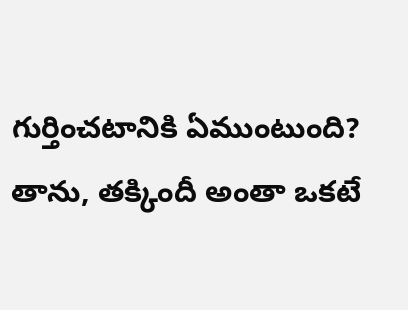గుర్తించటానికి ఏముంటుంది?
తాను, తక్కిందీ అంతా ఒకటే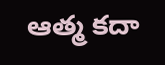ఆత్మ కదా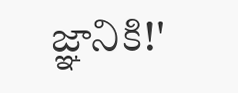జ్ఞానికి!'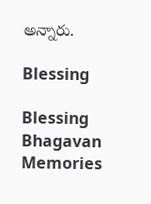అన్నారు.

Blessing

Blessing
Bhagavan Memories